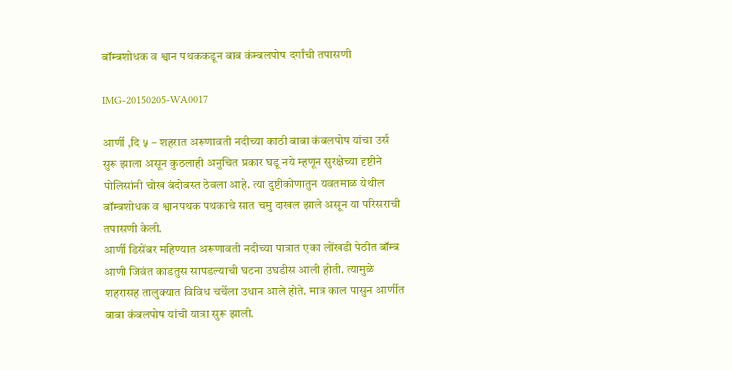बॉम्बशोधक व श्वान पथककडून बाब कंम्बलपोष दर्गांची तपासणी

IMG-20150205-WA0017

आर्णी ,दि ५ – शहरात अरूणावती नदीच्या काठी बाबा कंबलपोष यांचा उर्स सुरू झाला असून कुठलाही अनुचित प्रकार घडू नये म्हणून सुरक्षेच्या दृष्टीने पोलिसांनी चोख बंदोबस्त ठेवला आहे. त्या दुष्टीकोणातुन यवतमाळ येथील बॉम्बशोधक व श्वानपथक पथकाचे सात चमु दाखल झाले असून या परिसराची तपासणी केली.
आर्णी डिसेंबर महिण्यात अरूणावती नदीच्या पात्रात एका लोंखडी पेठीत बॉम्ब आणी जिवंत काडतुस सापडल्याची घटना उघडीस आली होती. त्यामुळे शहरासह तालुक्यात विविध चर्चेला उधान आले होते. मात्र काल पासुन आर्णीत बाबा कंबलपोष यांची यात्रा सुरू झाली.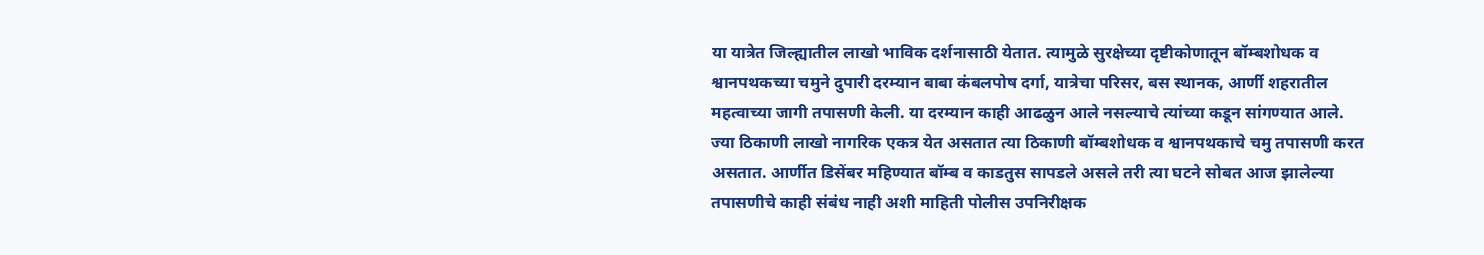या यात्रेत जिल्ह्यातील लाखो भाविक दर्शनासाठी येतात. त्यामुळे सुरक्षेच्या दृष्टीकोणातून बॉम्बशोधक व श्वानपथकच्या चमुने दुपारी दरम्यान बाबा कंबलपोष दर्गा, यात्रेचा परिसर, बस स्थानक, आर्णी शहरातील महत्वाच्या जागी तपासणी केली. या दरम्यान काही आढळुन आले नसल्याचे त्यांच्या कडून सांगण्यात आले. ज्या ठिकाणी लाखो नागरिक एकत्र येत असतात त्या ठिकाणी बॉम्बशोधक व श्वानपथकाचे चमु तपासणी करत असतात. आर्णीत डिसेंबर महिण्यात बॉम्ब व काडतुस सापडले असले तरी त्या घटने सोबत आज झालेल्या तपासणीचे काही संबंध नाही अशी माहिती पोलीस उपनिरीक्षक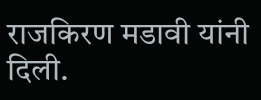राजकिरण मडावी यांनी दिली.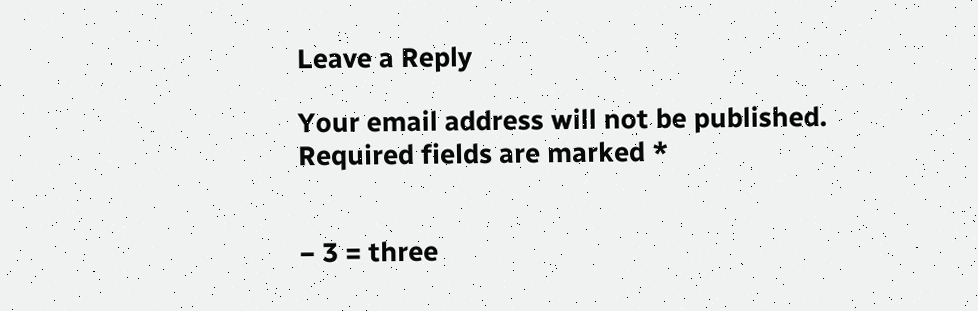Leave a Reply

Your email address will not be published. Required fields are marked *


− 3 = three